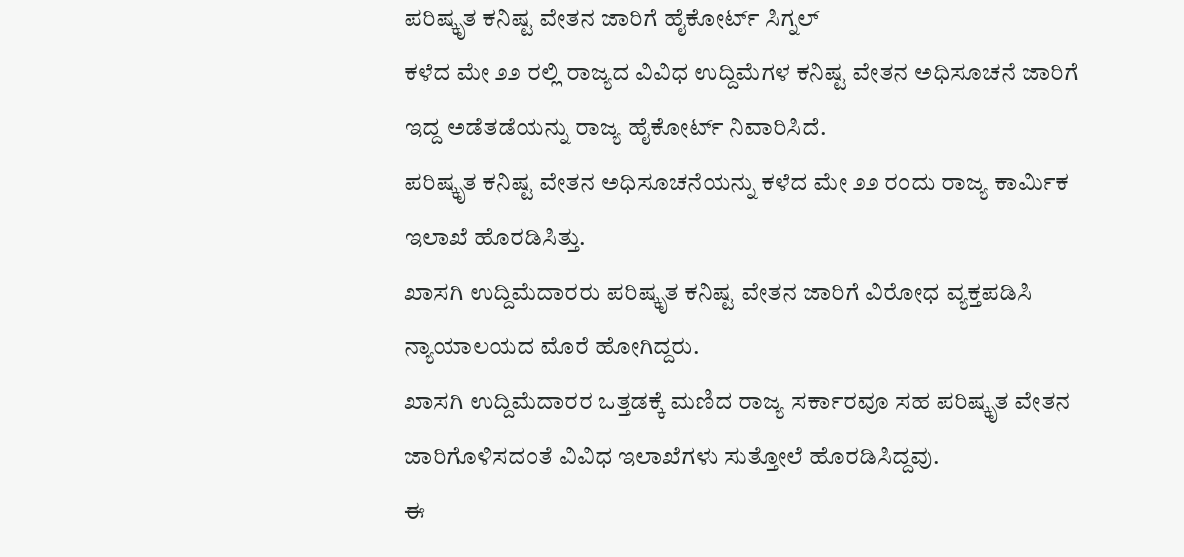ಪರಿಷ್ಕೃತ ಕನಿಷ್ಟ ವೇತನ ಜಾರಿಗೆ ಹೈಕೋರ್ಟ್ ಸಿಗ್ನಲ್
ಕಳೆದ ಮೇ ೨೨ ರಲ್ಲಿ ರಾಜ್ಯದ ವಿವಿಧ ಉದ್ದಿಮೆಗಳ ಕನಿಷ್ಟ ವೇತನ ಅಧಿಸೂಚನೆ ಜಾರಿಗೆ ಇದ್ದ ಅಡೆತಡೆಯನ್ನು ರಾಜ್ಯ ಹೈಕೋರ್ಟ್ ನಿವಾರಿಸಿದೆ.
ಪರಿಷ್ಕೃತ ಕನಿಷ್ಟ ವೇತನ ಅಧಿಸೂಚನೆಯನ್ನು ಕಳೆದ ಮೇ ೨೨ ರಂದು ರಾಜ್ಯ ಕಾರ್ಮಿಕ ಇಲಾಖೆ ಹೊರಡಿಸಿತ್ತು.
ಖಾಸಗಿ ಉದ್ದಿಮೆದಾರರು ಪರಿಷ್ಕೃತ ಕನಿಷ್ಟ ವೇತನ ಜಾರಿಗೆ ವಿರೋಧ ವ್ಯಕ್ತಪಡಿಸಿ ನ್ಯಾಯಾಲಯದ ಮೊರೆ ಹೋಗಿದ್ದರು.
ಖಾಸಗಿ ಉದ್ದಿಮೆದಾರರ ಒತ್ತಡಕ್ಕೆ ಮಣಿದ ರಾಜ್ಯ ಸರ್ಕಾರವೂ ಸಹ ಪರಿಷ್ಕೃತ ವೇತನ ಜಾರಿಗೊಳಿಸದಂತೆ ವಿವಿಧ ಇಲಾಖೆಗಳು ಸುತ್ತೋಲೆ ಹೊರಡಿಸಿದ್ದವು.
ಈ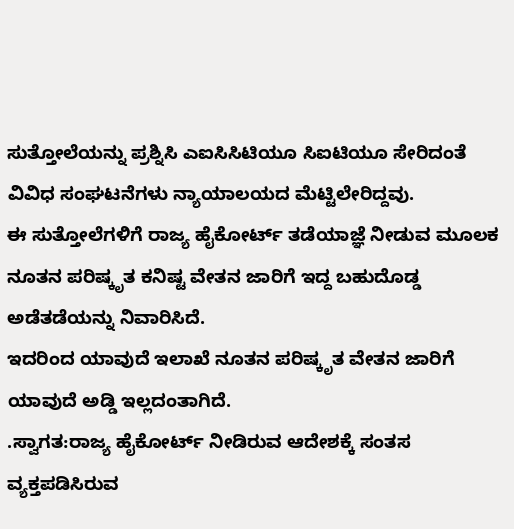ಸುತ್ತೋಲೆಯನ್ನು ಪ್ರಶ್ನಿಸಿ ಎಐಸಿಸಿಟಿಯೂ ಸಿಐಟಿಯೂ ಸೇರಿದಂತೆ ವಿವಿಧ ಸಂಘಟನೆಗಳು ನ್ಯಾಯಾಲಯದ ಮೆಟ್ಟಿಲೇರಿದ್ದವು.
ಈ ಸುತ್ತೋಲೆಗಳಿಗೆ ರಾಜ್ಯ ಹೈಕೋರ್ಟ್ ತಡೆಯಾಜ್ಞೆ ನೀಡುವ ಮೂಲಕ ನೂತನ ಪರಿಷ್ಕೃತ ಕನಿಷ್ಟ ವೇತನ ಜಾರಿಗೆ ಇದ್ದ ಬಹುದೊಡ್ಡ ಅಡೆತಡೆಯನ್ನು ನಿವಾರಿಸಿದೆ.
ಇದರಿಂದ ಯಾವುದೆ ಇಲಾಖೆ ನೂತನ ಪರಿಷ್ಕೃತ ವೇತನ ಜಾರಿಗೆ ಯಾವುದೆ ಅಡ್ಡಿ ಇಲ್ಲದಂತಾಗಿದೆ.
.ಸ್ವಾಗತ:ರಾಜ್ಯ ಹೈಕೋರ್ಟ್ ನೀಡಿರುವ ಆದೇಶಕ್ಕೆ ಸಂತಸ ವ್ಯಕ್ತಪಡಿಸಿರುವ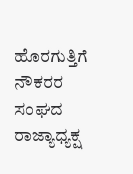ಹೊರಗುತ್ತಿಗೆ ನೌಕರರ ಸಂಘದ ರಾಜ್ಯಾಧ್ಯಕ್ಷ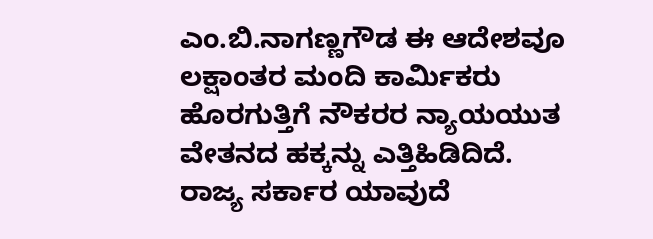ಎಂ.ಬಿ.ನಾಗಣ್ಣಗೌಡ ಈ ಆದೇಶವೂ ಲಕ್ಷಾಂತರ ಮಂದಿ ಕಾರ್ಮಿಕರು ಹೊರಗುತ್ತಿಗೆ ನೌಕರರ ನ್ಯಾಯಯುತ ವೇತನದ ಹಕ್ಕನ್ನು ಎತ್ತಿಹಿಡಿದಿದೆ.
ರಾಜ್ಯ ಸರ್ಕಾರ ಯಾವುದೆ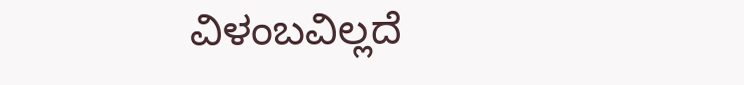ವಿಳಂಬವಿಲ್ಲದೆ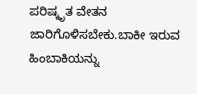ಪರಿಷ್ಕೃತ ವೇತನ ಜಾರಿಗೊಳಿಸಬೇಕು.ಬಾಕೀ ಇರುವ ಹಿಂಬಾಕಿಯನ್ನು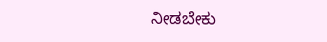ನೀಡಬೇಕು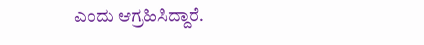ಎಂದು ಆಗ್ರಹಿಸಿದ್ದಾರೆ.